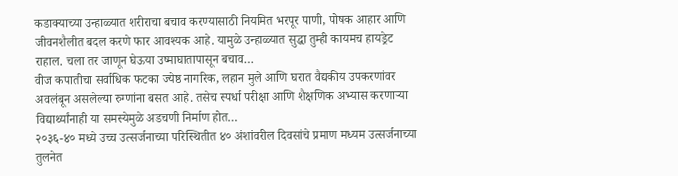कडाक्याच्या उन्हाळ्यात शरीराचा बचाव करण्यासाठी नियमित भरपूर पाणी, पोषक आहार आणि जीवनशैलीत बदल करणे फार आवश्यक आहे. यामुळे उन्हाळ्यात सुद्धा तुम्ही कायमच हायड्रेट राहाल. चला तर जाणून घेऊया उष्माघातापासून बचाव…
वीज कपातीचा सर्वाधिक फटका ज्येष्ठ नागरिक, लहान मुले आणि घरात वैद्यकीय उपकरणांवर अवलंबून असलेल्या रुग्णांना बसत आहे. तसेच स्पर्धा परीक्षा आणि शैक्षणिक अभ्यास करणाऱ्या विद्यार्थ्यांनाही या समस्येमुळे अडचणी निर्माण होत…
२०३६-४० मध्ये उच्च उत्सर्जनाच्या परिस्थितीत ४० अंशांवरील दिवसांचे प्रमाण मध्यम उत्सर्जनाच्या तुलनेत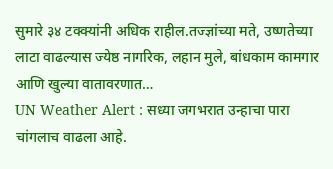सुमारे ३४ टक्क्यांनी अधिक राहील.तज्ज्ञांच्या मते, उष्णतेच्या लाटा वाढल्यास ज्येष्ठ नागरिक, लहान मुले, बांधकाम कामगार आणि खुल्या वातावरणात…
UN Weather Alert : सध्या जगभरात उन्हाचा पारा चांगलाच वाढला आहे.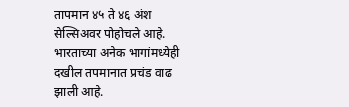तापमान ४५ ते ४६ अंश सेल्सिअवर पोहोचले आहे. भारताच्या अनेक भागांमध्येही दखील तपमानात प्रचंड वाढ झाली आहे.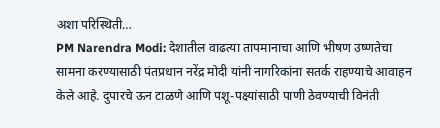अशा परिस्थिती…
PM Narendra Modi: देशातील वाढत्या तापमानाचा आणि भीषण उष्णतेचा सामना करण्यासाठी पंतप्रधान नरेंद्र मोदी यांनी नागरिकांना सतर्क राहण्याचे आवाहन केले आहे. दुपारचे ऊन टाळणे आणि पशू-पक्ष्यांसाठी पाणी ठेवण्याची विनंती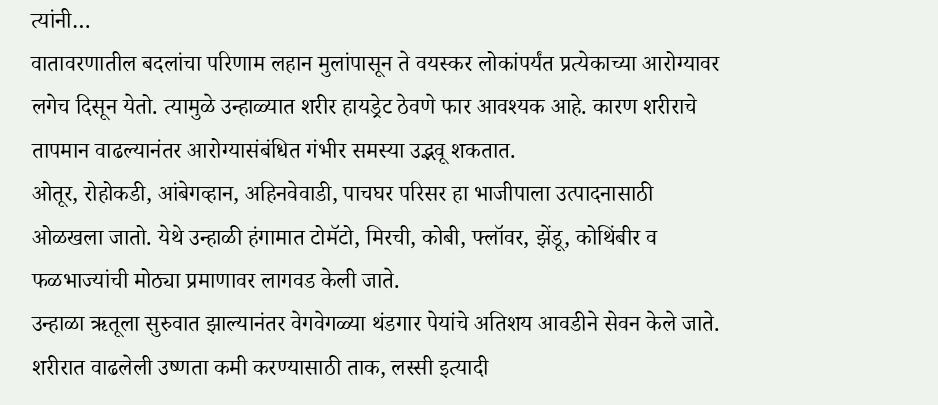त्यांनी…
वातावरणातील बदलांचा परिणाम लहान मुलांपासून ते वयस्कर लोकांपर्यंत प्रत्येकाच्या आरोग्यावर लगेच दिसून येतो. त्यामुळे उन्हाळ्यात शरीर हायड्रेट ठेवणे फार आवश्यक आहे. कारण शरीराचे तापमान वाढल्यानंतर आरोग्यासंबंधित गंभीर समस्या उद्भवू शकतात.
ओतूर, रोहोकडी, आंबेगव्हान, अहिनवेवाडी, पाचघर परिसर हा भाजीपाला उत्पादनासाठी ओळखला जातो. येथे उन्हाळी हंगामात टोमॅटो, मिरची, कोबी, फ्लॉवर, झेंडू, कोथिंबीर व फळभाज्यांची मोठ्या प्रमाणावर लागवड केली जाते.
उन्हाळा ऋतूला सुरुवात झाल्यानंतर वेगवेगळ्या थंडगार पेयांचे अतिशय आवडीने सेवन केले जाते. शरीरात वाढलेली उष्णता कमी करण्यासाठी ताक, लस्सी इत्यादी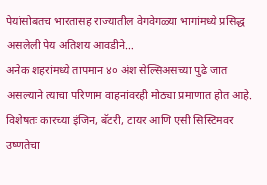पेयांसोबतच भारतासह राज्यातील वेगवेगळ्या भागांमध्ये प्रसिद्ध असलेली पेय अतिशय आवडीने…
अनेक शहरांमध्ये तापमान ४० अंश सेल्सिअसच्या पुढे जात असल्याने त्याचा परिणाम वाहनांवरही मोठ्या प्रमाणात होत आहे. विशेषतः कारच्या इंजिन, बॅटरी, टायर आणि एसी सिस्टिमवर उष्णतेचा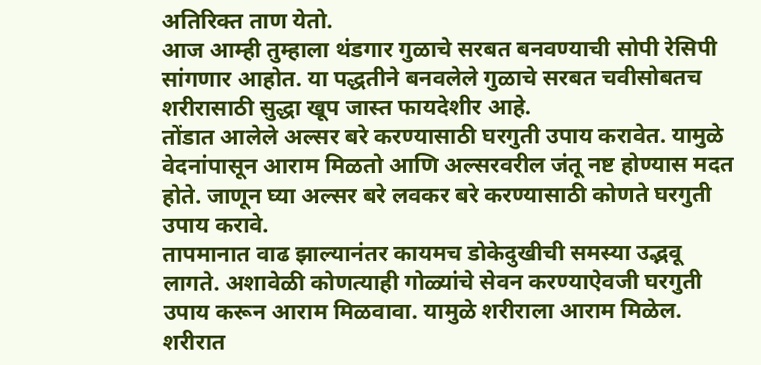अतिरिक्त ताण येतो.
आज आम्ही तुम्हाला थंडगार गुळाचे सरबत बनवण्याची सोपी रेसिपी सांगणार आहोत. या पद्धतीने बनवलेले गुळाचे सरबत चवीसोबतच शरीरासाठी सुद्धा खूप जास्त फायदेशीर आहे.
तोंडात आलेले अल्सर बरे करण्यासाठी घरगुती उपाय करावेत. यामुळे वेदनांपासून आराम मिळतो आणि अल्सरवरील जंतू नष्ट होण्यास मदत होते. जाणून घ्या अल्सर बरे लवकर बरे करण्यासाठी कोणते घरगुती उपाय करावे.
तापमानात वाढ झाल्यानंतर कायमच डोकेदुखीची समस्या उद्भवू लागते. अशावेळी कोणत्याही गोळ्यांचे सेवन करण्याऐवजी घरगुती उपाय करून आराम मिळवावा. यामुळे शरीराला आराम मिळेल.
शरीरात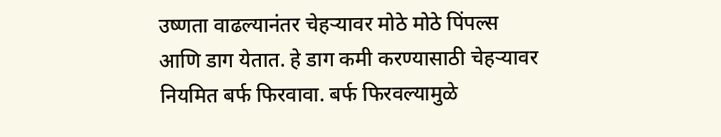उष्णता वाढल्यानंतर चेहऱ्यावर मोठे मोठे पिंपल्स आणि डाग येतात. हे डाग कमी करण्यासाठी चेहऱ्यावर नियमित बर्फ फिरवावा. बर्फ फिरवल्यामुळे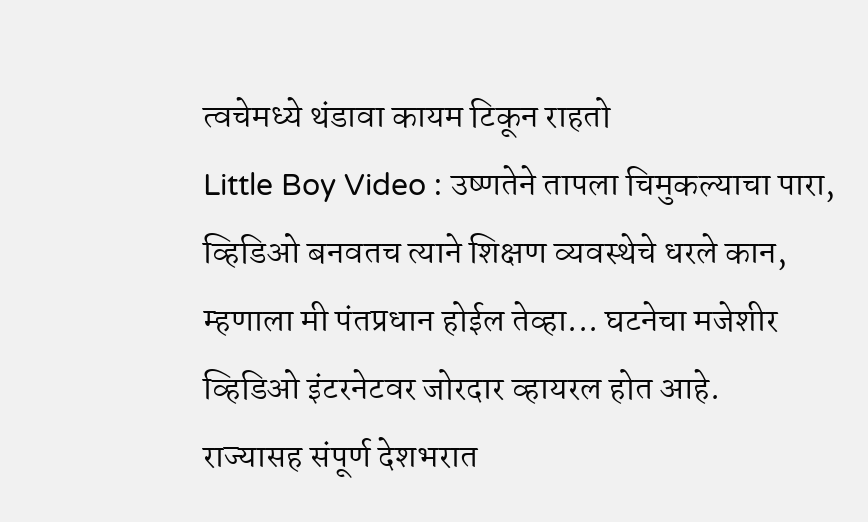त्वचेमध्ये थंडावा कायम टिकून राहतो
Little Boy Video : उष्णतेने तापला चिमुकल्याचा पारा, व्हिडिओ बनवतच त्याने शिक्षण व्यवस्थेचे धरले कान, म्हणाला मी पंतप्रधान होईल तेव्हा... घटनेचा मजेशीर व्हिडिओ इंटरनेटवर जोरदार व्हायरल होत आहे.
राज्यासह संपूर्ण देशभरात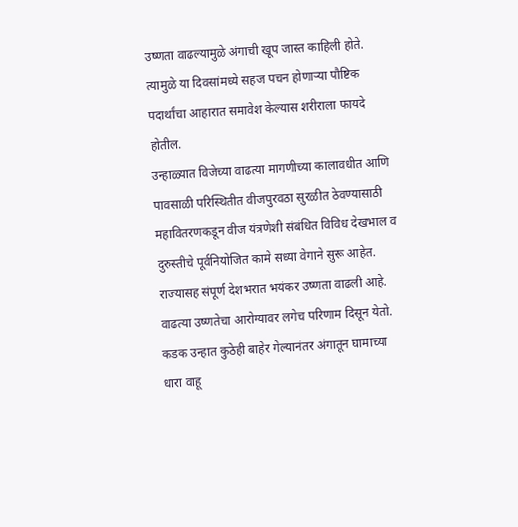उष्णता वाढल्यामुळे अंगाची खूप जास्त काहिली होते. त्यामुळे या दिवसांमध्ये सहज पचन होणाऱ्या पौष्टिक पदार्थांचा आहारात समावेश केल्यास शरीराला फायदे होतील.
उन्हाळ्यात विजेच्या वाढत्या मागणीच्या कालावधीत आणि पावसाळी परिस्थितीत वीजपुरवठा सुरळीत ठेवण्यासाठी महावितरणकडून वीज यंत्रणेशी संबंधित विविध देखभाल व दुरुस्तीचे पूर्वनियोजित कामे सध्या वेगाने सुरू आहेत.
राज्यासह संपूर्ण देशभरात भयंकर उष्णता वाढली आहे. वाढत्या उष्णतेचा आरोग्यावर लगेच परिणाम दिसून येतो. कडक उन्हात कुठेही बाहेर गेल्यानंतर अंगातून घामाच्या धारा वाहू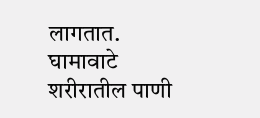लागतात. घामावाटे शरीरातील पाणी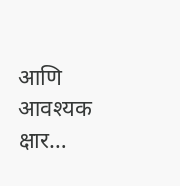आणि आवश्यक क्षार…